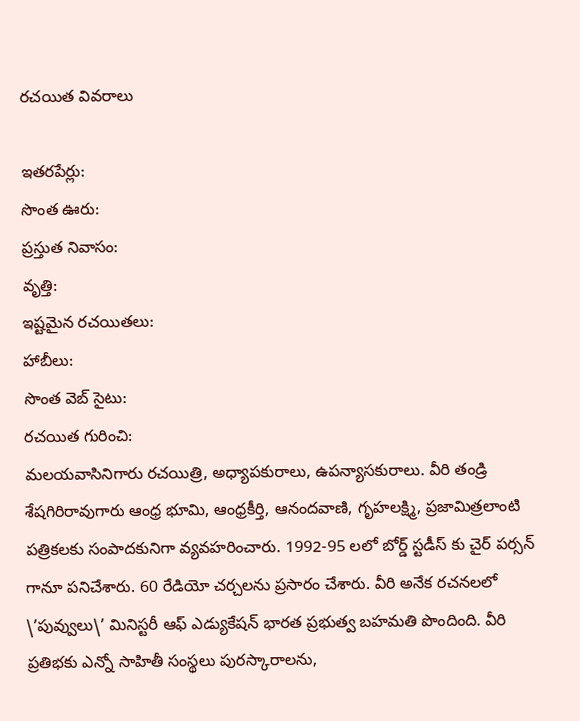రచయిత వివరాలు

ఇతరపేర్లు:
సొంత ఊరు:
ప్రస్తుత నివాసం:
వృత్తి:
ఇష్టమైన రచయితలు:
హాబీలు:
సొంత వెబ్ సైటు:
రచయిత గురించి:
మలయవాసినిగారు రచయిత్రి, అధ్యాపకురాలు, ఉపన్యాసకురాలు. వీరి తండ్రి శేషగిరిరావుగారు ఆంధ్ర భూమి, ఆంధ్రకీర్తి, ఆనందవాణి, గృహలక్ష్మి, ప్రజామిత్రలాంటి పత్రికలకు సంపాదకునిగా వ్యవహరించారు. 1992-95 లలో బోర్డ్ స్టడీస్ కు చైర్ పర్సన్ గానూ పనిచేశారు. 60 రేడియో చర్చలను ప్రసారం చేశారు. వీరి అనేక రచనలలో \’పువ్వులు\’ మినిస్టరీ ఆఫ్ ఎడ్యుకేషన్ భారత ప్రభుత్వ బహమతి పొందింది. వీరి ప్రతిభకు ఎన్నో సాహితీ సంస్థలు పురస్కారాలను,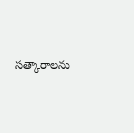సత్కారాలను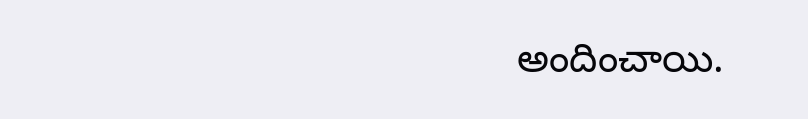అందించాయి.